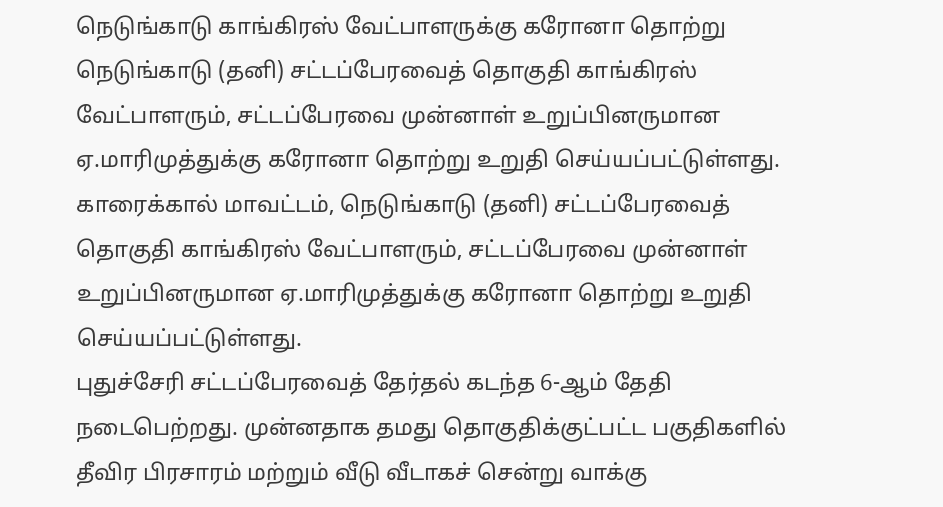நெடுங்காடு காங்கிரஸ் வேட்பாளருக்கு கரோனா தொற்று
நெடுங்காடு (தனி) சட்டப்பேரவைத் தொகுதி காங்கிரஸ் வேட்பாளரும், சட்டப்பேரவை முன்னாள் உறுப்பினருமான ஏ.மாரிமுத்துக்கு கரோனா தொற்று உறுதி செய்யப்பட்டுள்ளது.
காரைக்கால் மாவட்டம், நெடுங்காடு (தனி) சட்டப்பேரவைத் தொகுதி காங்கிரஸ் வேட்பாளரும், சட்டப்பேரவை முன்னாள் உறுப்பினருமான ஏ.மாரிமுத்துக்கு கரோனா தொற்று உறுதி செய்யப்பட்டுள்ளது.
புதுச்சேரி சட்டப்பேரவைத் தேர்தல் கடந்த 6-ஆம் தேதி நடைபெற்றது. முன்னதாக தமது தொகுதிக்குட்பட்ட பகுதிகளில் தீவிர பிரசாரம் மற்றும் வீடு வீடாகச் சென்று வாக்கு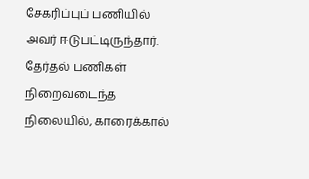சேகரிப்புப் பணியில் அவர் ஈடுபட்டிருந்தார்.
தேர்தல் பணிகள் நிறைவடைந்த நிலையில், காரைக்கால்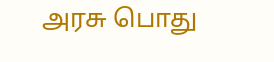அரசு பொது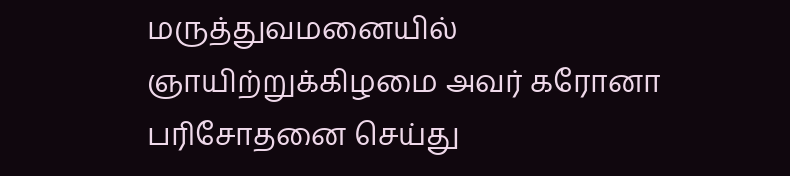மருத்துவமனையில் ஞாயிற்றுக்கிழமை அவர் கரோனா பரிசோதனை செய்து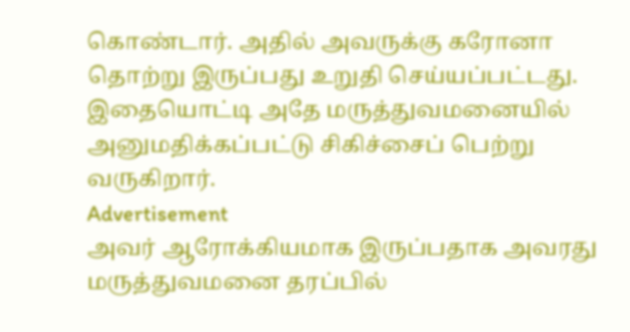கொண்டார். அதில் அவருக்கு கரோனா தொற்று இருப்பது உறுதி செய்யப்பட்டது.
இதையொட்டி அதே மருத்துவமனையில் அனுமதிக்கப்பட்டு சிகிச்சைப் பெற்று வருகிறார்.
Advertisement
அவர் ஆரோக்கியமாக இருப்பதாக அவரது மருத்துவமனை தரப்பில்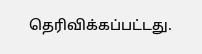தெரிவிக்கப்பட்டது.